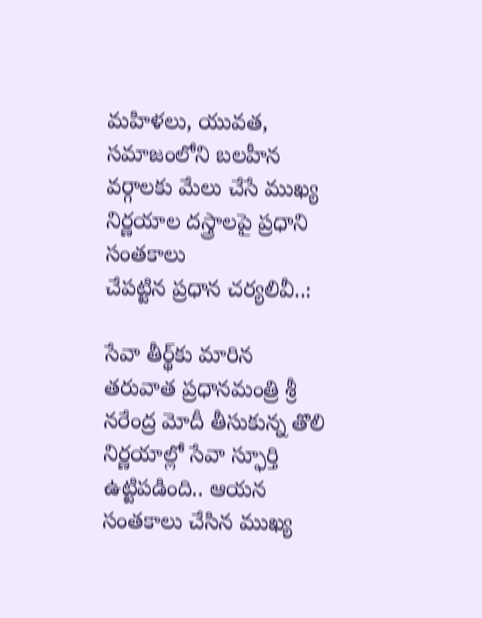మహిళలు, యువత, సమాజంలోని బలహీన వర్గాలకు మేలు చేసే ముఖ్య నిర్ణయాల దస్త్రాలపై ప్రధాని సంతకాలు
చేపట్టిన ప్రధాన చర్యలివీ..:

సేవా తీర్థ్‌కు మారిన తరువాత ప్రధానమంత్రి శ్రీ నరేంద్ర మోదీ తీసుకున్న తొలి నిర్ణయాల్లో సేవా స్ఫూర్తి ఉట్టిపడింది.. ఆయన సంతకాలు చేసిన ముఖ్య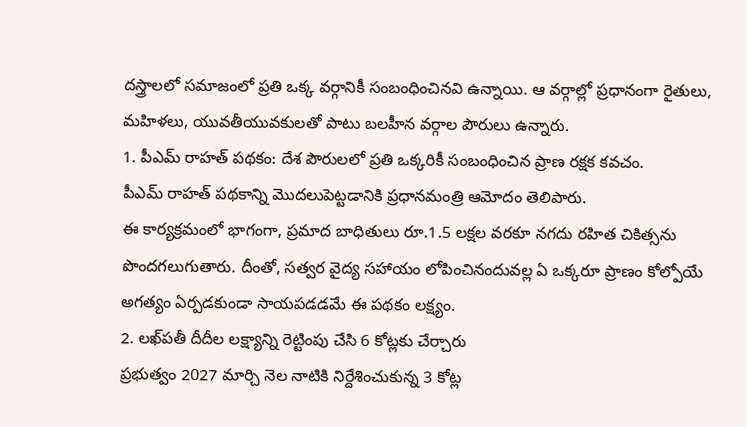దస్త్రాలలో సమాజంలో ప్రతి ఒక్క వర్గానికీ సంబంధించినవి ఉన్నాయి. ఆ వర్గాల్లో ప్రధానంగా రైతులు, మహిళలు, యువతీయువకులతో పాటు బలహీన వర్గాల పౌరులు ఉన్నారు.
1. పీఎమ్ రాహత్ పథకం: దేశ పౌరులలో ప్రతి ఒక్కరికీ సంబంధించిన ప్రాణ రక్షక కవచం.
పీఎమ్ రాహత్ పథకాన్ని మొదలుపెట్టడానికి ప్రధానమంత్రి ఆమోదం తెలిపారు.
ఈ కార్యక్రమంలో భాగంగా, ప్రమాద బాధితులు రూ.1.5 లక్షల వరకూ నగదు రహిత చికిత్సను పొందగలుగుతారు. దీంతో, సత్వర వైద్య సహాయం లోపించినందువల్ల ఏ ఒక్కరూ ప్రాణం కోల్పోయే అగత్యం ఏర్పడకుండా సాయపడడమే ఈ పథకం లక్ష్యం.
2. లఖ్‌పతీ దీదీల లక్ష్యాన్ని రెట్టింపు చేసి 6 కోట్లకు చేర్చారు
ప్రభుత్వం 2027 మార్చి నెల నాటికి నిర్దేశించుకున్న 3 కోట్ల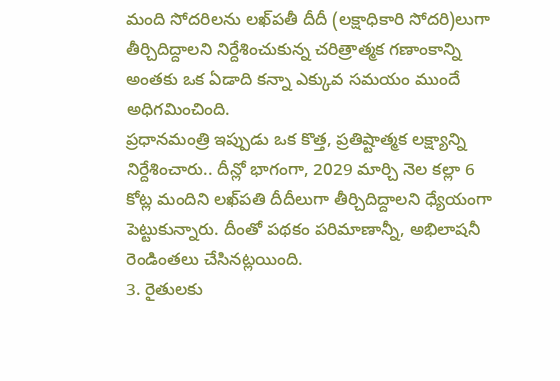మంది సోదరిలను లఖ్‌పతీ దీదీ (లక్షాధికారి సోదరి)లుగా తీర్చిదిద్దాలని నిర్దేశించుకున్న చరిత్రాత్మక గణాంకాన్ని అంతకు ఒక ఏడాది కన్నా ఎక్కువ సమయం ముందే అధిగమించింది.
ప్రధానమంత్రి ఇప్పుడు ఒక కొత్త, ప్రతిష్టాత్మక లక్ష్యాన్ని నిర్దేశించారు.. దీన్లో భాగంగా, 2029 మార్చి నెల కల్లా 6 కోట్ల మందిని లఖ్‌పతి దీదీలుగా తీర్చిదిద్దాలని ధ్యేయంగా పెట్టుకున్నారు. దీంతో పథకం పరిమాణాన్నీ, అభిలాషనీ రెండింతలు చేసినట్లయింది.
3. రైతులకు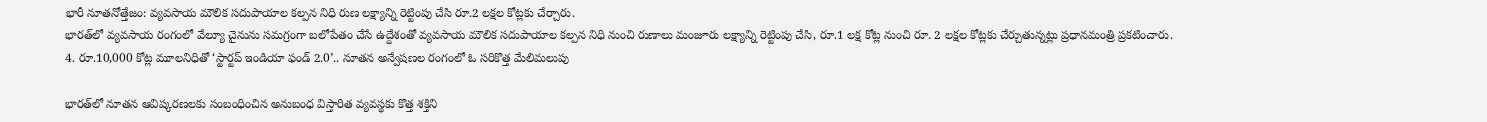భారీ నూతనోత్తేజం: వ్యవసాయ మౌలిక సదుపాయాల కల్పన నిధి రుణ లక్ష్యాన్ని రెట్టింపు చేసి రూ.2 లక్షల కోట్లకు చేర్చారు.
భారత్‌లో వ్యవసాయ రంగంలో వేల్యూ చైనును సమగ్రంగా బలోపేతం చేసే ఉద్దేశంతో వ్యవసాయ మౌలిక సదుపాయాల కల్పన నిధి నుంచి రుణాలు మంజూరు లక్ష్యాన్ని రెట్టింపు చేసి, రూ.1 లక్ష కోట్ల నుంచి రూ. 2 లక్షల కోట్లకు చేర్చుతున్నట్లు ప్రధానమంత్రి ప్రకటించారు.
4. రూ.10,000 కోట్ల మూలనిధితో ‘స్టార్టప్ ఇండియా ఫండ్ 2.0’.. నూతన అన్వేషణల రంగంలో ఓ సరికొత్త మేలిమలుపు

భారత్‌లో నూతన ఆవిష్కరణలకు సంబంధించిన అనుబంధ విస్తారిత వ్యవస్థకు కొత్త శక్తిని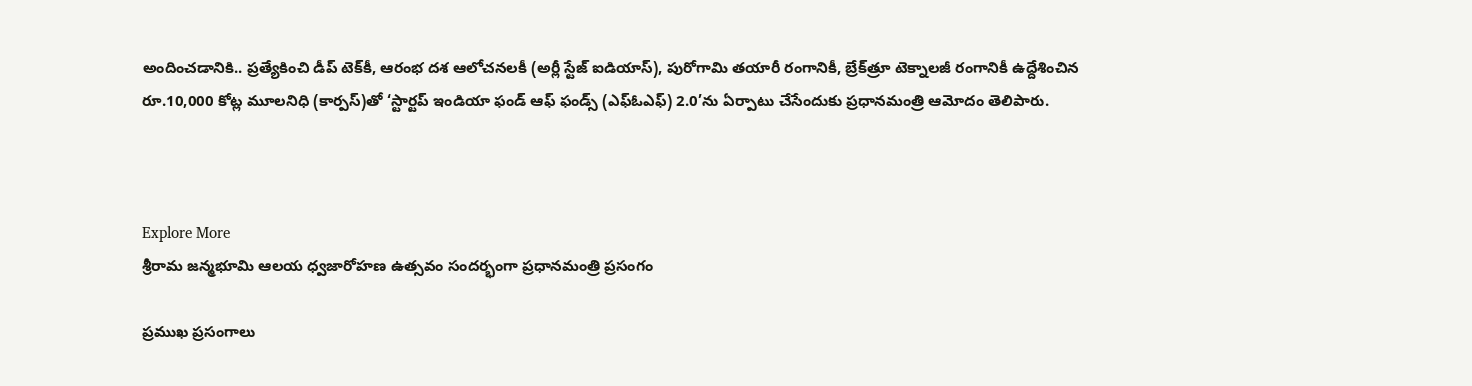అందించడానికి.. ప్రత్యేకించి డీప్ టెక్‌కీ, ఆరంభ దశ ఆలోచనలకీ (అర్లీ స్టేజ్ ఐడియాస్), పురోగామి తయారీ రంగానికీ, బ్రేక్‌త్రూ టెక్నాలజీ రంగానికీ ఉద్దేశించిన రూ.10,000 కోట్ల మూలనిధి (కార్పస్)తో ‘స్టార్టప్ ఇండియా ఫండ్ ఆఫ్ ఫండ్స్ (ఎఫ్ఓఎఫ్) 2.0’ను ఏర్పాటు చేసేందుకు ప్రధానమంత్రి ఆమోదం తెలిపారు.



Explore More
శ్రీరామ జన్మభూమి ఆలయ ధ్వజారోహణ ఉత్సవం సందర్భంగా ప్రధానమంత్రి ప్రసంగం

ప్రముఖ ప్రసంగాలు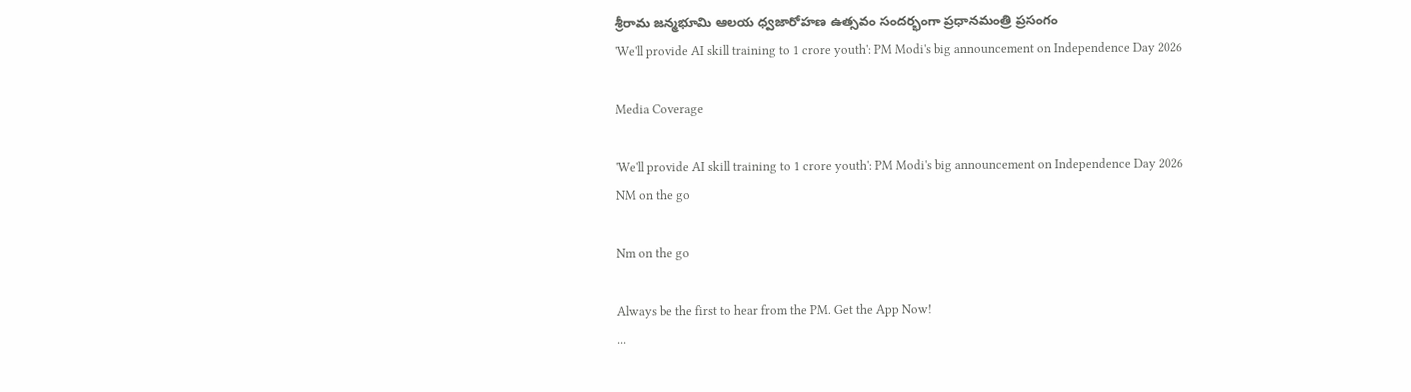శ్రీరామ జన్మభూమి ఆలయ ధ్వజారోహణ ఉత్సవం సందర్భంగా ప్రధానమంత్రి ప్రసంగం
'We'll provide AI skill training to 1 crore youth': PM Modi's big announcement on Independence Day 2026

Media Coverage

'We'll provide AI skill training to 1 crore youth': PM Modi's big announcement on Independence Day 2026
NM on the go

Nm on the go

Always be the first to hear from the PM. Get the App Now!
...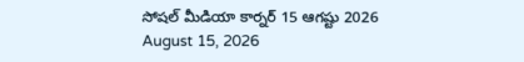సోషల్ మీడియా కార్నర్ 15 ఆగష్టు 2026
August 15, 2026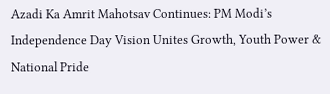Azadi Ka Amrit Mahotsav Continues: PM Modi’s Independence Day Vision Unites Growth, Youth Power & National Pride